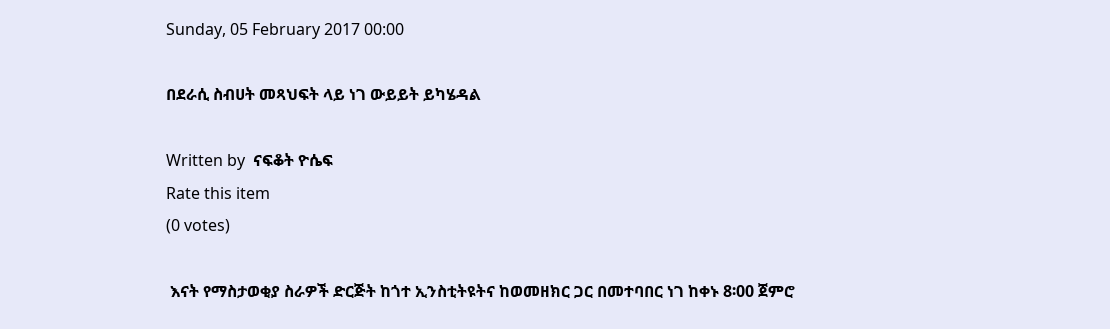Sunday, 05 February 2017 00:00

በደራሲ ስብሀት መጻህፍት ላይ ነገ ውይይት ይካሄዳል

Written by  ናፍቆት ዮሴፍ
Rate this item
(0 votes)

 እናት የማስታወቂያ ስራዎች ድርጅት ከጎተ ኢንስቲትዩትና ከወመዘክር ጋር በመተባበር ነገ ከቀኑ 8፡00 ጀምሮ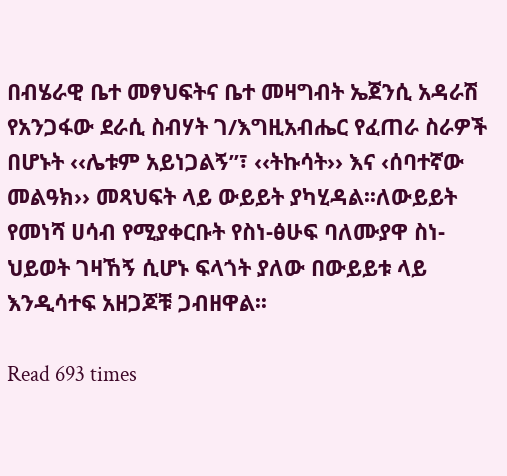በብሄራዊ ቤተ መፃህፍትና ቤተ መዛግብት ኤጀንሲ አዳራሽ የአንጋፋው ደራሲ ስብሃት ገ/እግዚአብሔር የፈጠራ ስራዎች በሆኑት ‹‹ሌቱም አይነጋልኝ”፣ ‹‹ትኩሳት›› እና ‹ሰባተኛው መልዓክ›› መጻህፍት ላይ ውይይት ያካሂዳል፡፡ለውይይት የመነሻ ሀሳብ የሚያቀርቡት የስነ-ፅሁፍ ባለሙያዋ ስነ-ህይወት ገዛኸኝ ሲሆኑ ፍላጎት ያለው በውይይቱ ላይ እንዲሳተፍ አዘጋጆቹ ጋብዘዋል፡፡

Read 693 times